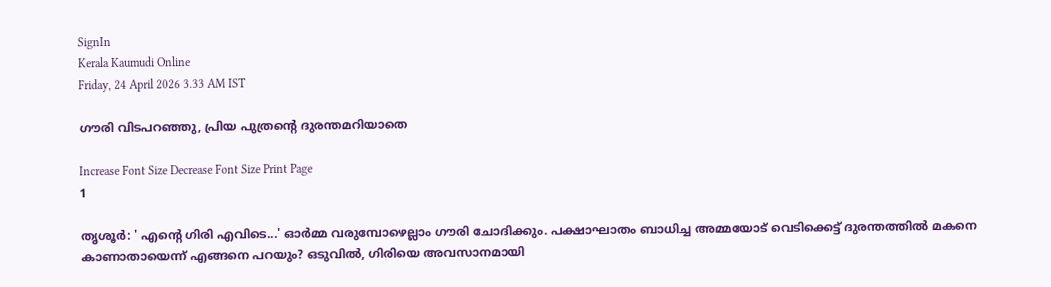SignIn
Kerala Kaumudi Online
Friday, 24 April 2026 3.33 AM IST

ഗൗരി വിടപറഞ്ഞു, പ്രിയ പുത്രന്റെ ദുരന്തമറിയാതെ

Increase Font Size Decrease Font Size Print Page
1

തൃശൂർ: ' എന്റെ ഗിരി എവിടെ...' ഓർമ്മ വരുമ്പോഴെല്ലാം ഗൗരി ചോദിക്കും. പക്ഷാഘാതം ബാധിച്ച അമ്മയോട് വെടിക്കെട്ട് ദുരന്തത്തിൽ മകനെ കാണാതായെന്ന് എങ്ങനെ പറയും? ഒടുവിൽ, ഗിരിയെ അവസാനമായി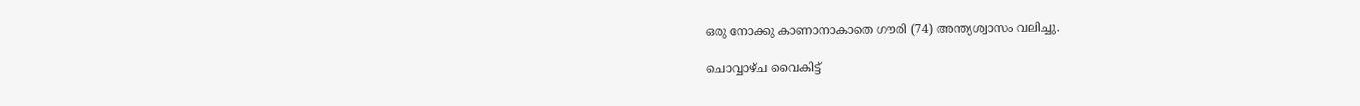ഒരു നോക്കു കാണാനാകാതെ ഗൗരി (74) അന്ത്യശ്വാസം വലിച്ചു.

ചൊവ്വാഴ്ച വൈകിട്ട്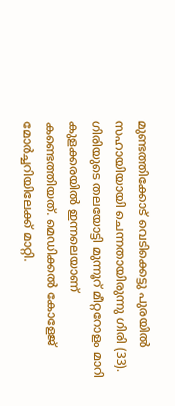മുണ്ടത്തിക്കോട് വെടിക്കെട്ടു പുരയിൽ സഹായിയായി ചെന്നതായിരുന്നു ഗിരി (33). ഗിരിയുടെ തലയോട്ടി മുന്നൂറ് മീറ്ററോളം മാറി കുളക്കരയിൽ ഇന്നലെയാണ് കണ്ടെത്തിയത്. മെഡിക്കൽ കോളേജ് മോർച്ചറിയിലേക്ക് മാറ്റി.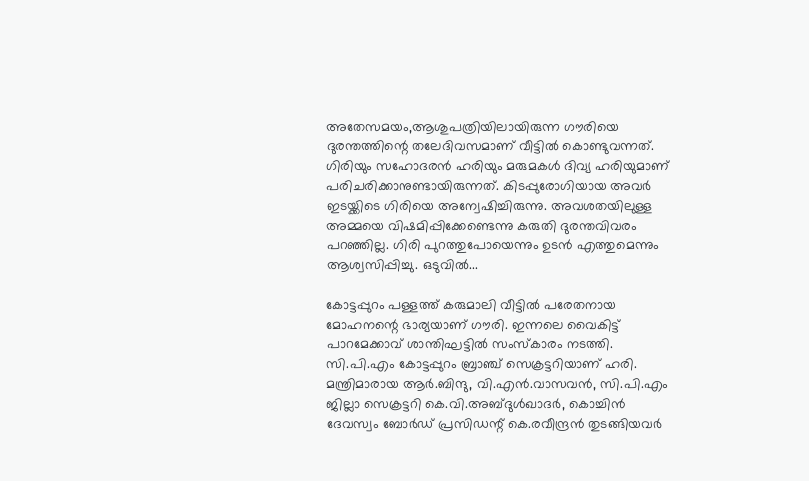അതേസമയം,ആശുപത്രിയിലായിരുന്ന ഗൗരിയെ ദുരന്തത്തിന്റെ തലേദിവസമാണ് വീട്ടിൽ കൊണ്ടുവന്നത്. ഗിരിയും സഹോദരൻ ഹരിയും മരുമകൾ ദിവ്യ ഹരിയുമാണ് പരിചരിക്കാനുണ്ടായിരുന്നത്. കിടപ്പുരോഗിയായ അവർ ഇടയ്ക്കിടെ ഗിരിയെ അന്വേഷിച്ചിരുന്നു. അവശതയിലുള്ള അമ്മയെ വിഷമിപ്പിക്കേണ്ടെന്നു കരുതി ദുരന്തവിവരം പറഞ്ഞില്ല. ഗിരി പുറത്തുപോയെന്നും ഉടൻ എത്തുമെന്നും ആശ്വസിപ്പിച്ചു. ഒടുവിൽ...

കോട്ടപ്പുറം പള്ളത്ത് കരുമാലി വീട്ടിൽ പരേതനായ മോഹനന്റെ ഭാര്യയാണ് ഗൗരി. ഇന്നലെ വൈകിട്ട് പാറമേക്കാവ് ശാന്തിഘട്ടിൽ സംസ്‌കാരം നടത്തി. സി.പി.എം കോട്ടപ്പുറം ബ്രാഞ്ച് സെക്രട്ടറിയാണ് ഹരി. മന്ത്രിമാരായ ആർ.ബിന്ദു, വി.എൻ.വാസവൻ, സി.പി.എം ജില്ലാ സെക്രട്ടറി കെ.വി.അബ്ദുൾഖാദർ, കൊച്ചിൻ ദേവസ്വം ബോർഡ് പ്രസിഡന്റ് കെ.രവീന്ദ്രൻ തുടങ്ങിയവർ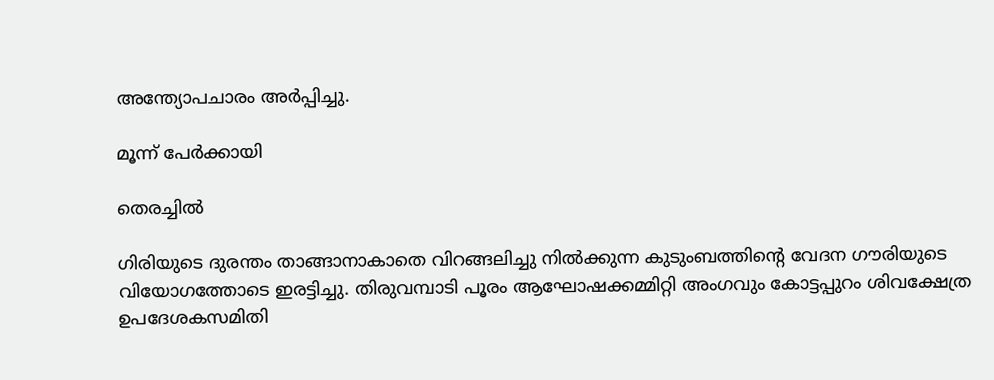അന്ത്യോപചാരം അർപ്പിച്ചു.

മൂന്ന് പേർക്കായി

തെരച്ചിൽ

ഗിരിയുടെ ദുരന്തം താങ്ങാനാകാതെ വിറങ്ങലിച്ചു നിൽക്കുന്ന കുടുംബത്തിന്റെ വേദന ഗൗരിയുടെ വിയോഗത്തോടെ ഇരട്ടിച്ചു. തിരുവമ്പാടി പൂരം ആഘോഷക്കമ്മിറ്റി അംഗവും കോട്ടപ്പുറം ശിവക്ഷേത്ര ഉപദേശകസമിതി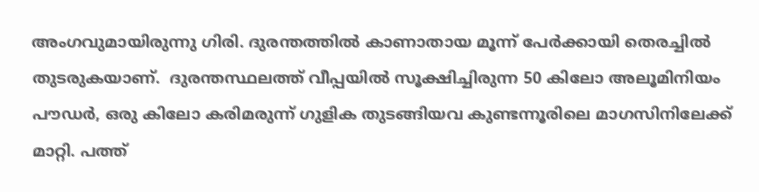അംഗവുമായിരുന്നു ഗിരി. ദുരന്തത്തിൽ കാണാതായ മൂന്ന് പേർക്കായി തെരച്ചിൽ തുടരുകയാണ്.  ദുരന്തസ്ഥലത്ത് വീപ്പയിൽ സൂക്ഷിച്ചിരുന്ന 50 കിലോ അലൂമിനിയം പൗഡർ, ഒരു കിലോ കരിമരുന്ന് ഗുളിക തുടങ്ങിയവ കുണ്ടന്നൂരിലെ മാഗസിനിലേക്ക് മാറ്റി. പത്ത്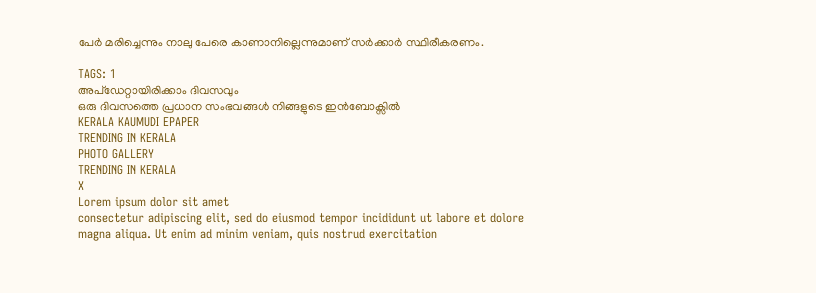പേർ മരിച്ചെന്നും നാലു പേരെ കാണാനില്ലെന്നുമാണ് സർക്കാർ സ്ഥിരീകരണം.

TAGS: 1
അപ്ഡേറ്റായിരിക്കാം ദിവസവും
ഒരു ദിവസത്തെ പ്രധാന സംഭവങ്ങൾ നിങ്ങളുടെ ഇൻബോക്സിൽ
KERALA KAUMUDI EPAPER
TRENDING IN KERALA
PHOTO GALLERY
TRENDING IN KERALA
X
Lorem ipsum dolor sit amet
consectetur adipiscing elit, sed do eiusmod tempor incididunt ut labore et dolore magna aliqua. Ut enim ad minim veniam, quis nostrud exercitation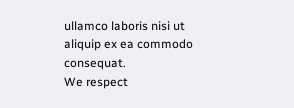ullamco laboris nisi ut aliquip ex ea commodo consequat.
We respect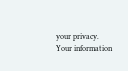your privacy. Your information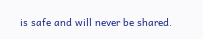is safe and will never be shared.